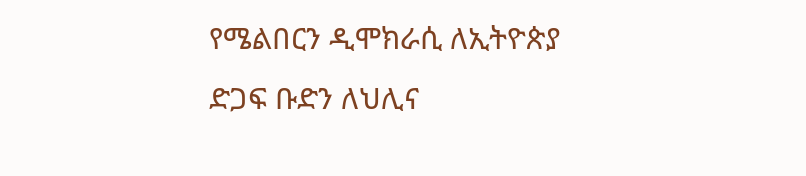የሜልበርን ዲሞክራሲ ለኢትዮጵያ ድጋፍ ቡድን ለህሊና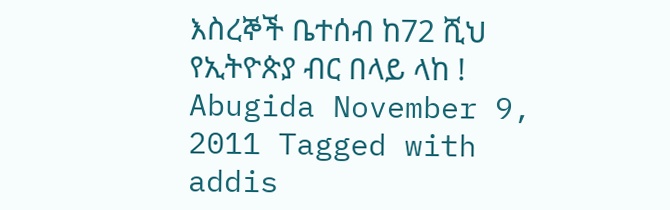እስረኞች ቤተሰብ ከ72 ሺህ የኢትዮጵያ ብር በላይ ላከ ! Abugida November 9, 2011 Tagged with addis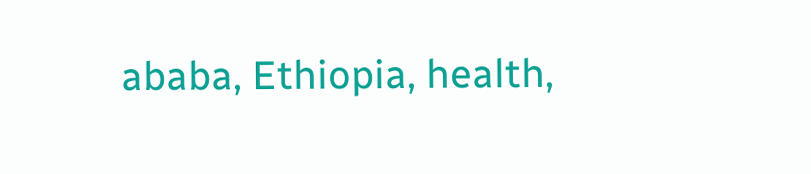ababa, Ethiopia, health,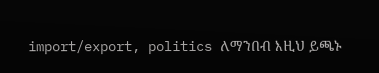import/export, politics ለማንበብ እዚህ ይጫኑ